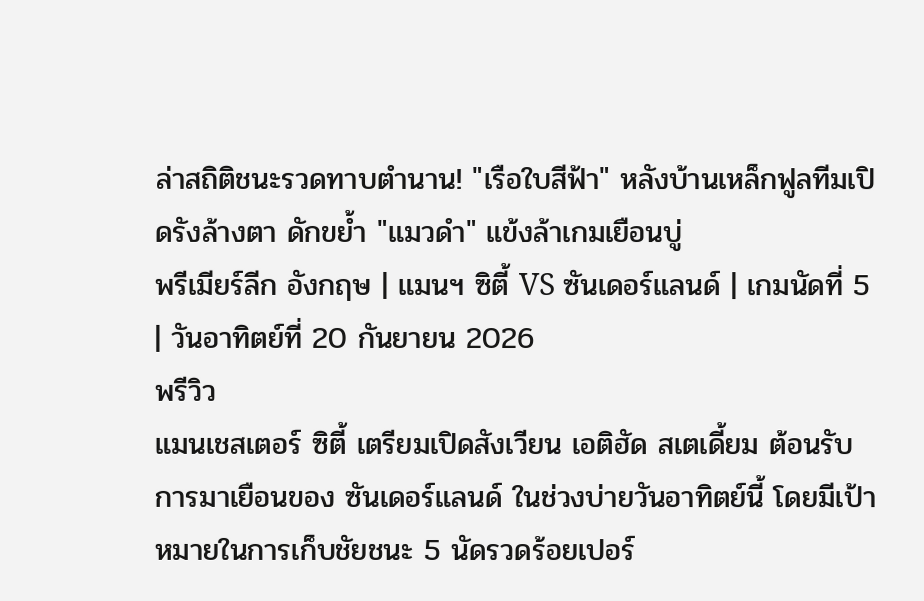ล่าสถิติชนะรวดทาบตำนาน! "เรือใบสีฟ้า" หลังบ้านเหล็กฟูลทีมเปิดรังล้างตา ดักขย้ำ "แมวดำ" แข้งล้าเกมเยือนบู่
พรีเมียร์ลีก อังกฤษ | แมนฯ ซิตี้ VS ซันเดอร์แลนด์ | เกมนัดที่ 5 | วันอาทิตย์ที่ 20 กันยายน 2026
พรีวิว
แมนเชสเตอร์ ซิตี้ เตรียมเปิดสังเวียน เอติฮัด สเตเดี้ยม ต้อนรับการมาเยือนของ ซันเดอร์แลนด์ ในช่วงบ่ายวันอาทิตย์นี้ โดยมีเป้าหมายในการเก็บชัยชนะ 5 นัดรวดร้อยเปอร์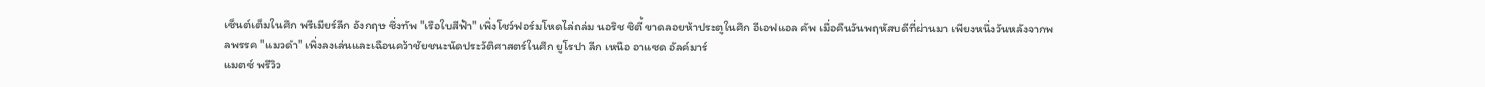เซ็นต์เต็มในศึก พรีเมียร์ลีก อังกฤษ ซึ่งทัพ "เรือใบสีฟ้า" เพิ่งโชว์ฟอร์มโหดไล่ถล่ม นอริช ซิตี้ ขาดลอยห้าประตูในศึก อีเอฟแอล คัพ เมื่อคืนวันพฤหัสบดีที่ผ่านมา เพียงหนึ่งวันหลังจากพลพรรค "แมวดำ" เพิ่งลงเล่นและเฉือนคว้าชัยชนะนัดประวัติศาสตร์ในศึก ยูโรปา ลีก เหนือ อาแซด อัลค์มาร์
แมตซ์ พรีวิว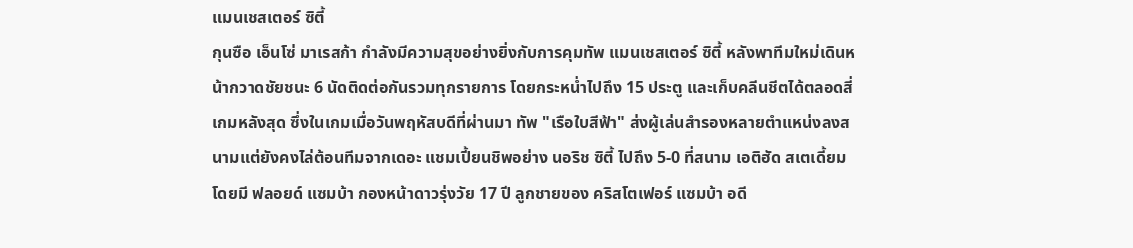แมนเชสเตอร์ ซิตี้
กุนซือ เอ็นโซ่ มาเรสก้า กำลังมีความสุขอย่างยิ่งกับการคุมทัพ แมนเชสเตอร์ ซิตี้ หลังพาทีมใหม่เดินหน้ากวาดชัยชนะ 6 นัดติดต่อกันรวมทุกรายการ โดยกระหน่ำไปถึง 15 ประตู และเก็บคลีนชีตได้ตลอดสี่เกมหลังสุด ซึ่งในเกมเมื่อวันพฤหัสบดีที่ผ่านมา ทัพ "เรือใบสีฟ้า" ส่งผู้เล่นสำรองหลายตำแหน่งลงสนามแต่ยังคงไล่ต้อนทีมจากเดอะ แชมเปี้ยนชิพอย่าง นอริช ซิตี้ ไปถึง 5-0 ที่สนาม เอติฮัด สเตเดี้ยม โดยมี ฟลอยด์ แซมบ้า กองหน้าดาวรุ่งวัย 17 ปี ลูกชายของ คริสโตเฟอร์ แซมบ้า อดี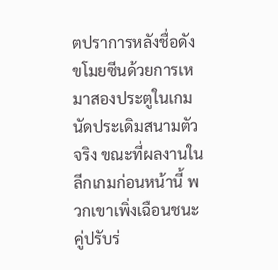ตปราการหลังชื่อดัง ขโมยซีนด้วยการเหมาสองประตูในเกมนัดประเดิมสนามตัวจริง ขณะที่ผลงานในลีกเกมก่อนหน้านี้ พวกเขาเพิ่งเฉือนชนะคู่ปรับร่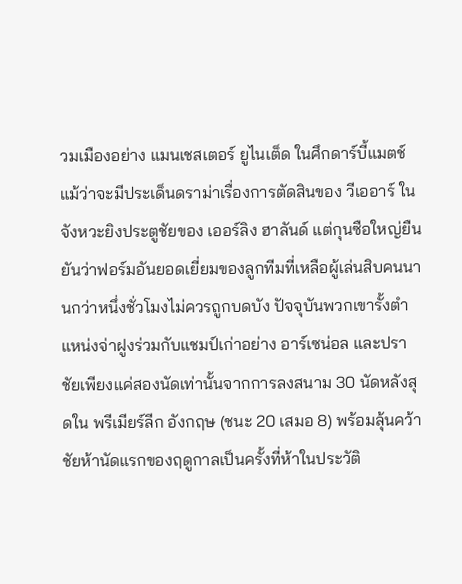วมเมืองอย่าง แมนเชสเตอร์ ยูไนเต็ด ในศึกดาร์บี้แมตช์ แม้ว่าจะมีประเด็นดราม่าเรื่องการตัดสินของ วีเออาร์ ในจังหวะยิงประตูชัยของ เออร์ลิง ฮาลันด์ แต่กุนซือใหญ่ยืนยันว่าฟอร์มอันยอดเยี่ยมของลูกทีมที่เหลือผู้เล่นสิบคนนานกว่าหนึ่งชั่วโมงไม่ควรถูกบดบัง ปัจจุบันพวกเขารั้งตำแหน่งจ่าฝูงร่วมกับแชมป์เก่าอย่าง อาร์เซน่อล และปราชัยเพียงแค่สองนัดเท่านั้นจากการลงสนาม 30 นัดหลังสุดใน พรีเมียร์ลีก อังกฤษ (ชนะ 20 เสมอ 8) พร้อมลุ้นคว้าชัยห้านัดแรกของฤดูกาลเป็นครั้งที่ห้าในประวัติ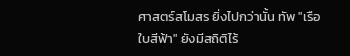ศาสตร์สโมสร ยิ่งไปกว่านั้น ทัพ "เรือใบสีฟ้า" ยังมีสถิติไร้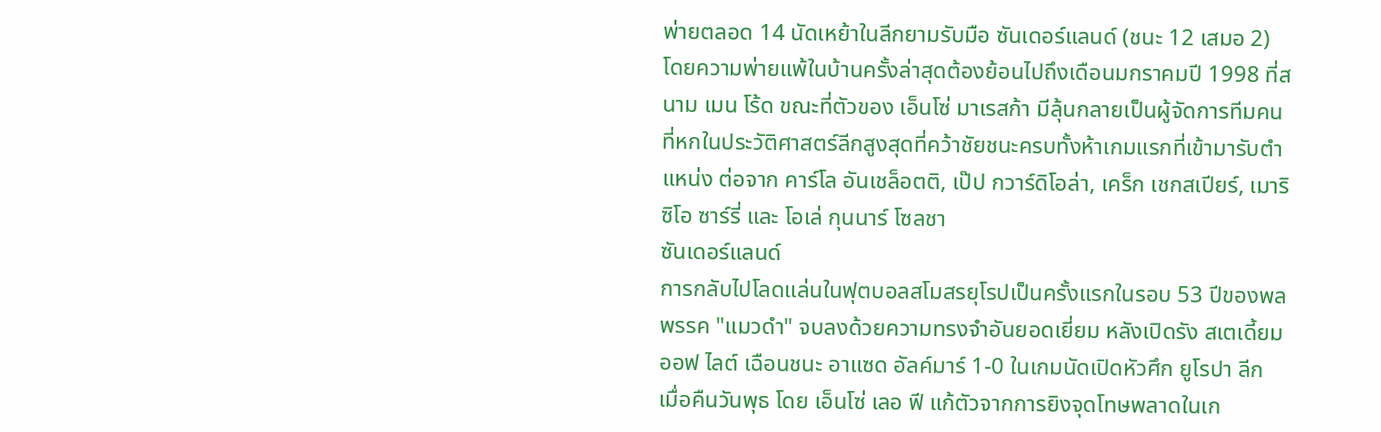พ่ายตลอด 14 นัดเหย้าในลีกยามรับมือ ซันเดอร์แลนด์ (ชนะ 12 เสมอ 2) โดยความพ่ายแพ้ในบ้านครั้งล่าสุดต้องย้อนไปถึงเดือนมกราคมปี 1998 ที่สนาม เมน โร้ด ขณะที่ตัวของ เอ็นโซ่ มาเรสก้า มีลุ้นกลายเป็นผู้จัดการทีมคนที่หกในประวัติศาสตร์ลีกสูงสุดที่คว้าชัยชนะครบทั้งห้าเกมแรกที่เข้ามารับตำแหน่ง ต่อจาก คาร์โล อันเชล็อตติ, เป๊ป กวาร์ดิโอล่า, เคร็ก เชกสเปียร์, เมาริซิโอ ซาร์รี่ และ โอเล่ กุนนาร์ โซลชา
ซันเดอร์แลนด์
การกลับไปโลดแล่นในฟุตบอลสโมสรยุโรปเป็นครั้งแรกในรอบ 53 ปีของพลพรรค "แมวดำ" จบลงด้วยความทรงจำอันยอดเยี่ยม หลังเปิดรัง สเตเดี้ยม ออฟ ไลต์ เฉือนชนะ อาแซด อัลค์มาร์ 1-0 ในเกมนัดเปิดหัวศึก ยูโรปา ลีก เมื่อคืนวันพุธ โดย เอ็นโซ่ เลอ ฟี แก้ตัวจากการยิงจุดโทษพลาดในเก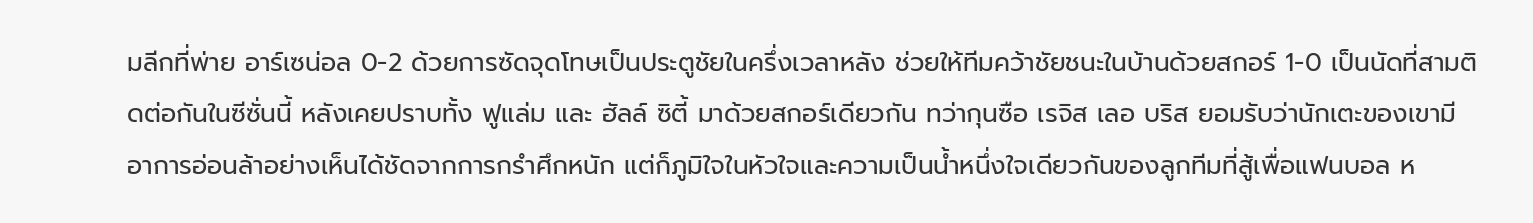มลีกที่พ่าย อาร์เซน่อล 0-2 ด้วยการซัดจุดโทษเป็นประตูชัยในครึ่งเวลาหลัง ช่วยให้ทีมคว้าชัยชนะในบ้านด้วยสกอร์ 1-0 เป็นนัดที่สามติดต่อกันในซีซั่นนี้ หลังเคยปราบทั้ง ฟูแล่ม และ ฮัลล์ ซิตี้ มาด้วยสกอร์เดียวกัน ทว่ากุนซือ เรจิส เลอ บริส ยอมรับว่านักเตะของเขามีอาการอ่อนล้าอย่างเห็นได้ชัดจากการกรำศึกหนัก แต่ก็ภูมิใจในหัวใจและความเป็นน้ำหนึ่งใจเดียวกันของลูกทีมที่สู้เพื่อแฟนบอล ห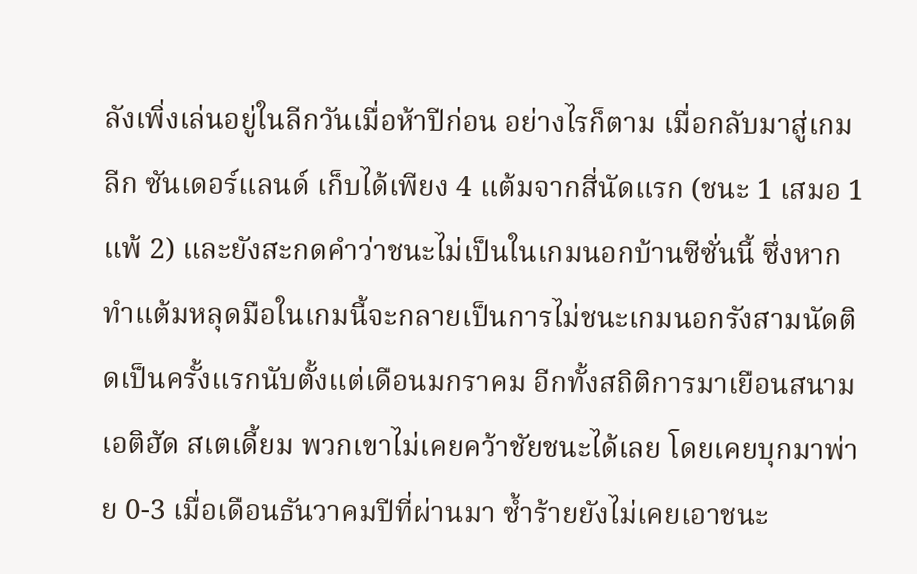ลังเพิ่งเล่นอยู่ในลีกวันเมื่อห้าปีก่อน อย่างไรก็ตาม เมื่อกลับมาสู่เกมลีก ซันเดอร์แลนด์ เก็บได้เพียง 4 แต้มจากสี่นัดแรก (ชนะ 1 เสมอ 1 แพ้ 2) และยังสะกดคำว่าชนะไม่เป็นในเกมนอกบ้านซีซั่นนี้ ซึ่งหากทำแต้มหลุดมือในเกมนี้จะกลายเป็นการไม่ชนะเกมนอกรังสามนัดติดเป็นครั้งแรกนับตั้งแต่เดือนมกราคม อีกทั้งสถิติการมาเยือนสนาม เอติฮัด สเตเดี้ยม พวกเขาไม่เคยคว้าชัยชนะได้เลย โดยเคยบุกมาพ่าย 0-3 เมื่อเดือนธันวาคมปีที่ผ่านมา ซ้ำร้ายยังไม่เคยเอาชนะ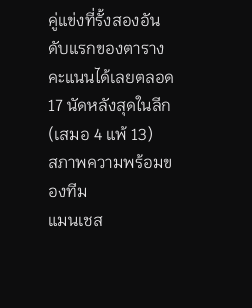คู่แข่งที่รั้งสองอันดับแรกของตารางคะแนนได้เลยตลอด 17 นัดหลังสุดในลีก (เสมอ 4 แพ้ 13)
สภาพความพร้อมของทีม
แมนเชส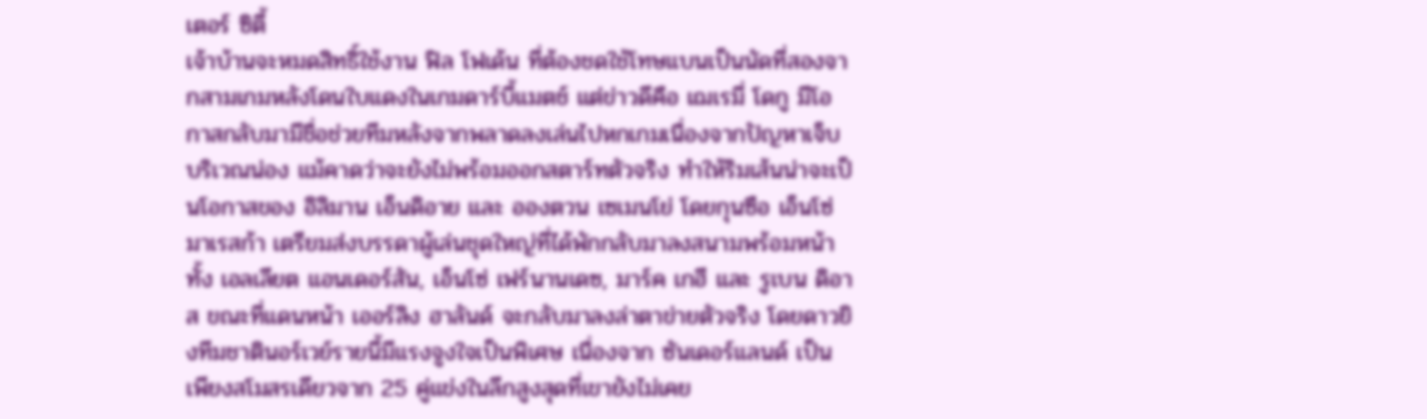เตอร์ ซิตี้
เจ้าบ้านจะหมดสิทธิ์ใช้งาน ฟิล โฟเด้น ที่ต้องชดใช้โทษแบนเป็นนัดที่สองจากสามเกมหลังโดนใบแดงในเกมดาร์บี้แมตช์ แต่ข่าวดีคือ เฌเรมี่ โดกู มีโอกาสกลับมามีชื่อช่วยทีมหลังจากพลาดลงเล่นไปหกเกมเนื่องจากปัญหาเจ็บบริเวณน่อง แม้คาดว่าจะยังไม่พร้อมออกสตาร์ทตัวจริง ทำให้ริมเส้นน่าจะเป็นโอกาสของ อิลิมาน เอ็นดิอาย และ อองตวน เซเมนโย่ โดยกุนซือ เอ็นโซ่ มาเรสก้า เตรียมส่งบรรดาผู้เล่นชุดใหญ่ที่ได้พักกลับมาลงสนามพร้อมหน้า ทั้ง เอลเลียต แอนเดอร์สัน, เอ็นโซ่ เฟร์นานเดซ, มาร์ค เกฮี และ รูเบน ดิอาส ขณะที่แดนหน้า เออร์ลิง ฮาลันด์ จะกลับมาลงล่าตาข่ายตัวจริง โดยดาวยิงทีมชาตินอร์เวย์รายนี้มีแรงจูงใจเป็นพิเศษ เนื่องจาก ซันเดอร์แลนด์ เป็นเพียงสโมสรเดียวจาก 25 คู่แข่งในลีกสูงสุดที่เขายังไม่เคย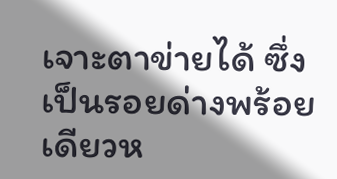เจาะตาข่ายได้ ซึ่งเป็นรอยด่างพร้อยเดียวห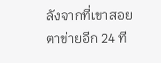ลังจากที่เขาสอยตาข่ายอีก 24 ที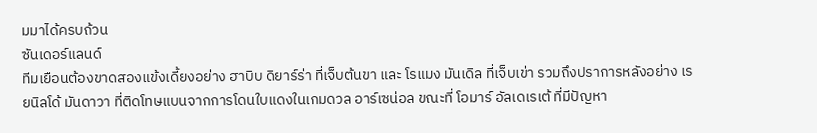มมาได้ครบถ้วน
ซันเดอร์แลนด์
ทีมเยือนต้องขาดสองแข้งเดี้ยงอย่าง ฮาบิบ ดิยาร์ร่า ที่เจ็บต้นขา และ โรแมง มันเดิล ที่เจ็บเข่า รวมถึงปราการหลังอย่าง เรยนิลโด้ มันดาวา ที่ติดโทษแบนจากการโดนใบแดงในเกมดวล อาร์เซน่อล ขณะที่ โอมาร์ อัลเดเรเต้ ที่มีปัญหา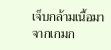เจ็บกล้ามเนื้อมาจากเกมก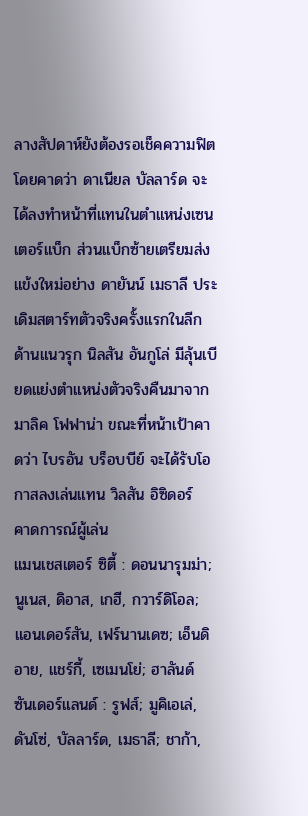ลางสัปดาห์ยังต้องรอเช็คความฟิต โดยคาดว่า ดาเนียล บัลลาร์ด จะได้ลงทำหน้าที่แทนในตำแหน่งเซนเตอร์แบ็ก ส่วนแบ็กซ้ายเตรียมส่งแข้งใหม่อย่าง ดายันน์ เมธาลี ประเดิมสตาร์ทตัวจริงครั้งแรกในลีก ด้านแนวรุก นิลสัน อันกูโล่ มีลุ้นเบียดแย่งตำแหน่งตัวจริงคืนมาจาก มาลิค โฟฟาน่า ขณะที่หน้าเป้าคาดว่า ไบรอัน บร็อบบีย์ จะได้รับโอกาสลงเล่นแทน วิลสัน อิซิดอร์
คาดการณ์ผู้เล่น
แมนเชสเตอร์ ซิตี้ : ดอนนารุมม่า; นูเนส, ดิอาส, เกฮี, กวาร์ดิโอล; แอนเดอร์สัน, เฟร์นานเดซ; เอ็นดิอาย, แชร์กี้, เซเมนโย่; ฮาลันด์
ซันเดอร์แลนด์ : รูฟส์; มูคิเอเล่, ดันโซ่, บัลลาร์ด, เมธาลี; ชาก้า,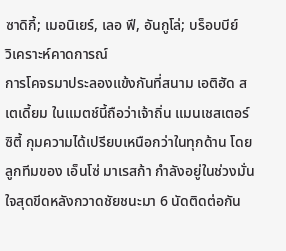ซาดิกี้; เมอนิเยร์, เลอ ฟี, อันกูโล่; บร็อบบีย์
วิเคราะห์คาดการณ์
การโคจรมาประลองแข้งกันที่สนาม เอติฮัด สเตเดี้ยม ในแมตช์นี้ถือว่าเจ้าถิ่น แมนเชสเตอร์ ซิตี้ กุมความได้เปรียบเหนือกว่าในทุกด้าน โดยลูกทีมของ เอ็นโซ่ มาเรสก้า กำลังอยู่ในช่วงมั่นใจสุดขีดหลังกวาดชัยชนะมา 6 นัดติดต่อกัน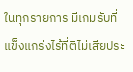ในทุกรายการ มีเกมรับที่แข็งแกร่งไร้ที่ติไม่เสียประ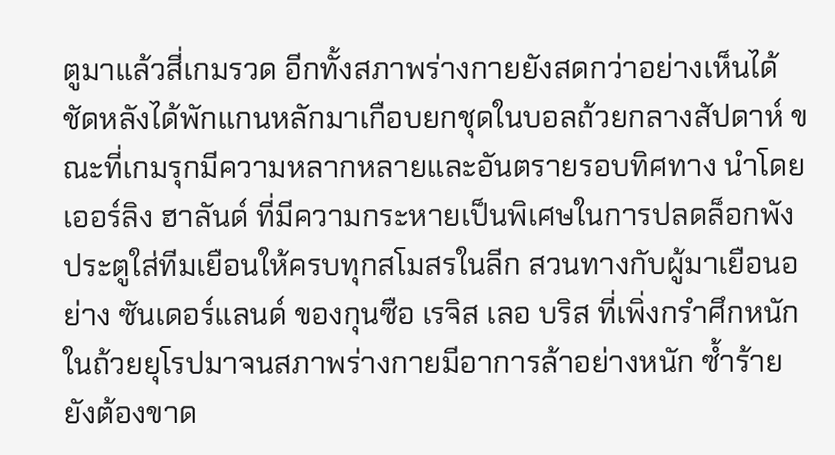ตูมาแล้วสี่เกมรวด อีกทั้งสภาพร่างกายยังสดกว่าอย่างเห็นได้ชัดหลังได้พักแกนหลักมาเกือบยกชุดในบอลถ้วยกลางสัปดาห์ ขณะที่เกมรุกมีความหลากหลายและอันตรายรอบทิศทาง นำโดย เออร์ลิง ฮาลันด์ ที่มีความกระหายเป็นพิเศษในการปลดล็อกพังประตูใส่ทีมเยือนให้ครบทุกสโมสรในลีก สวนทางกับผู้มาเยือนอย่าง ซันเดอร์แลนด์ ของกุนซือ เรจิส เลอ บริส ที่เพิ่งกรำศึกหนักในถ้วยยุโรปมาจนสภาพร่างกายมีอาการล้าอย่างหนัก ซ้ำร้ายยังต้องขาด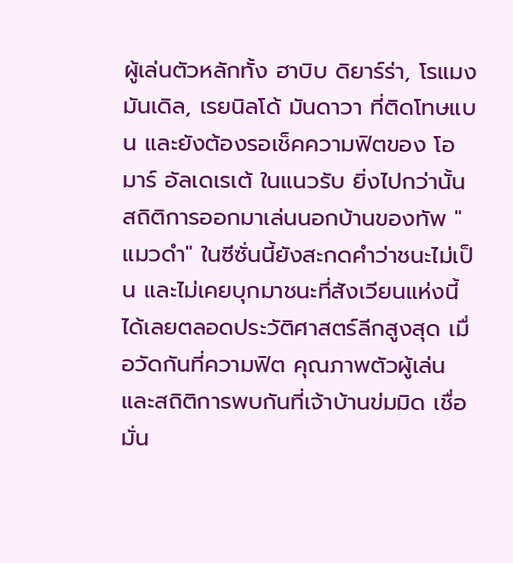ผู้เล่นตัวหลักทั้ง ฮาบิบ ดิยาร์ร่า, โรแมง มันเดิล, เรยนิลโด้ มันดาวา ที่ติดโทษแบน และยังต้องรอเช็คความฟิตของ โอมาร์ อัลเดเรเต้ ในแนวรับ ยิ่งไปกว่านั้น สถิติการออกมาเล่นนอกบ้านของทัพ "แมวดำ" ในซีซั่นนี้ยังสะกดคำว่าชนะไม่เป็น และไม่เคยบุกมาชนะที่สังเวียนแห่งนี้ได้เลยตลอดประวัติศาสตร์ลีกสูงสุด เมื่อวัดกันที่ความฟิต คุณภาพตัวผู้เล่น และสถิติการพบกันที่เจ้าบ้านข่มมิด เชื่อมั่น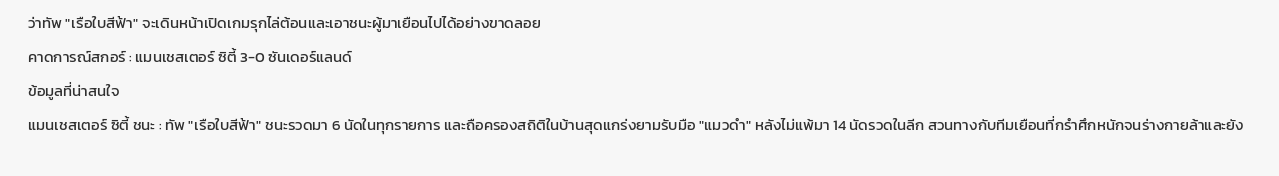ว่าทัพ "เรือใบสีฟ้า" จะเดินหน้าเปิดเกมรุกไล่ต้อนและเอาชนะผู้มาเยือนไปได้อย่างขาดลอย
คาดการณ์สกอร์ : แมนเชสเตอร์ ซิตี้ 3-0 ซันเดอร์แลนด์
ข้อมูลที่น่าสนใจ
แมนเชสเตอร์ ซิตี้ ชนะ : ทัพ "เรือใบสีฟ้า" ชนะรวดมา 6 นัดในทุกรายการ และถือครองสถิติในบ้านสุดแกร่งยามรับมือ "แมวดำ" หลังไม่แพ้มา 14 นัดรวดในลีก สวนทางกับทีมเยือนที่กรำศึกหนักจนร่างกายล้าและยัง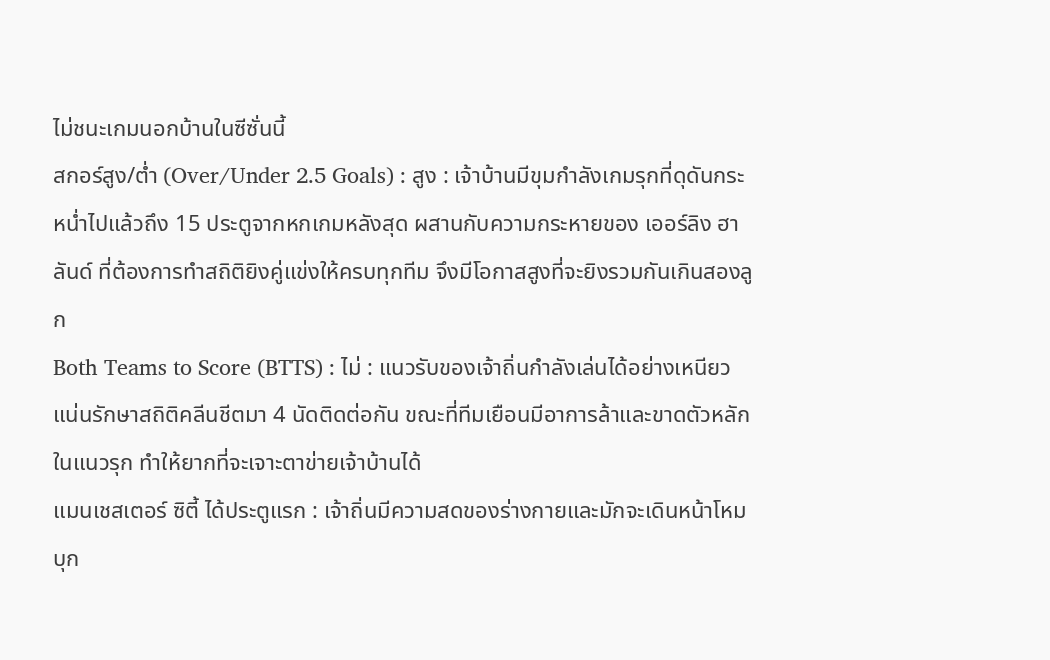ไม่ชนะเกมนอกบ้านในซีซั่นนี้
สกอร์สูง/ต่ำ (Over/Under 2.5 Goals) : สูง : เจ้าบ้านมีขุมกำลังเกมรุกที่ดุดันกระหน่ำไปแล้วถึง 15 ประตูจากหกเกมหลังสุด ผสานกับความกระหายของ เออร์ลิง ฮาลันด์ ที่ต้องการทำสถิติยิงคู่แข่งให้ครบทุกทีม จึงมีโอกาสสูงที่จะยิงรวมกันเกินสองลูก
Both Teams to Score (BTTS) : ไม่ : แนวรับของเจ้าถิ่นกำลังเล่นได้อย่างเหนียวแน่นรักษาสถิติคลีนชีตมา 4 นัดติดต่อกัน ขณะที่ทีมเยือนมีอาการล้าและขาดตัวหลักในแนวรุก ทำให้ยากที่จะเจาะตาข่ายเจ้าบ้านได้
แมนเชสเตอร์ ซิตี้ ได้ประตูแรก : เจ้าถิ่นมีความสดของร่างกายและมักจะเดินหน้าโหมบุก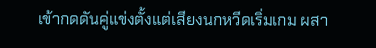เข้ากดดันคู่แข่งตั้งแต่เสียงนกหวีดเริ่มเกม ผสา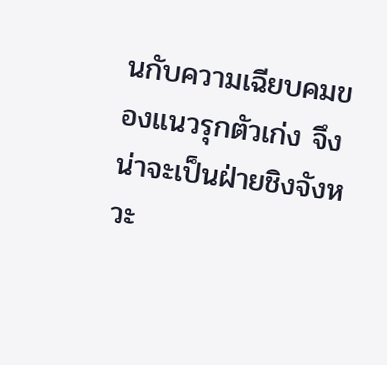นกับความเฉียบคมของแนวรุกตัวเก่ง จึงน่าจะเป็นฝ่ายชิงจังหวะ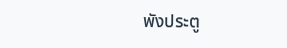พังประตู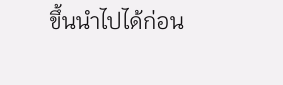ขึ้นนำไปได้ก่อน